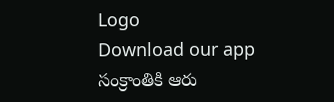Logo
Download our app
సంక్రాంతికి ఆరు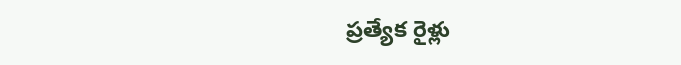ప్ర‌త్యేక రైళ్లు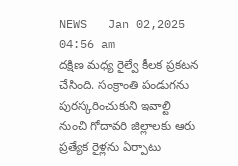NEWS   Jan 02,2025 04:56 am
ద‌క్షిణ మ‌ధ్య రైల్వే కీల‌క ప్ర‌క‌ట‌న చేసింది. సంక్రాంతి పండుగ‌ను పుర‌స్క‌రించుకుని ఇవాల్టి నుంచి గోదావ‌రి జిల్లాల‌కు ఆరు ప్ర‌త్యేక రైళ్ల‌ను ఏర్పాటు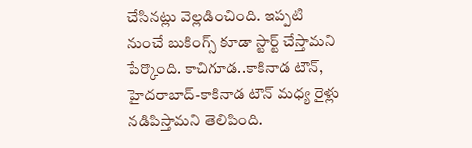చేసిన‌ట్లు వెల్ల‌డించింది. ఇప్ప‌టి నుంచే బుకింగ్స్ కూడా స్టార్ట్ చేస్తామ‌ని పేర్కొంది. కాచిగూడ..కాకినాడ టౌన్, హైదరాబాద్-కాకినాడ టౌన్ మధ్య రైళ్లు న‌డిపిస్తామ‌ని తెలిపింది.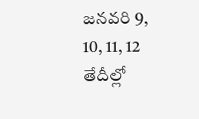జనవరి 9, 10, 11, 12 తేదీల్లో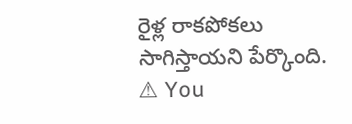రైళ్ల రాకపోకలు సాగిస్తాయ‌ని పేర్కొంది.
⚠ You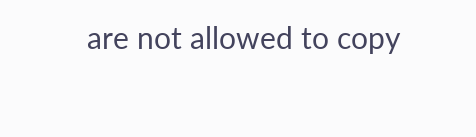are not allowed to copy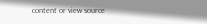content or view source